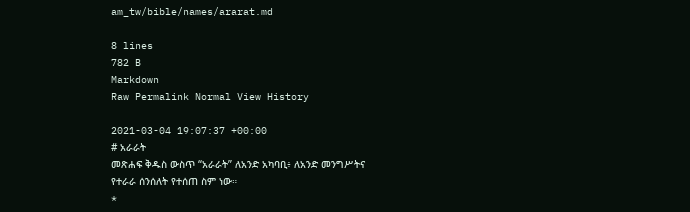am_tw/bible/names/ararat.md

8 lines
782 B
Markdown
Raw Permalink Normal View History

2021-03-04 19:07:37 +00:00
# አራራት
መጽሐፍ ቅዱስ ውስጥ “አራራት” ለአንድ አካባቢ፥ ለአንድ መንግሥትና የተራራ ሰንሰለት የተሰጠ ስም ነው።
*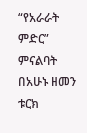“የአራራት ምድር” ምናልባት በአሁኑ ዘመን ቱርክ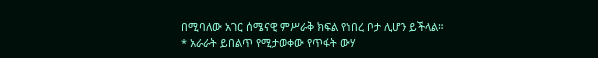በሚባለው አገር ሰሜናዊ ምሥራቅ ክፍል የነበረ ቦታ ሊሆን ይችላል።
* አራራት ይበልጥ የሚታወቀው የጥፋት ውሃ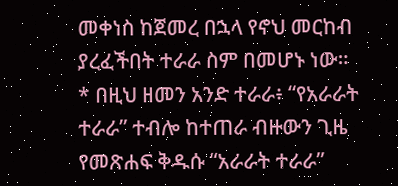መቀነስ ከጀመረ በኋላ የኖህ መርከብ ያረፈችበት ተራራ ስም በመሆኑ ነው።
* በዚህ ዘመን አንድ ተራራ፥ “የአራራት ተራራ” ተብሎ ከተጠራ ብዙውን ጊዜ የመጽሐፍ ቅዱሱ “አራራት ተራራ”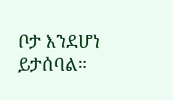ቦታ እንደሆነ ይታሰባል።